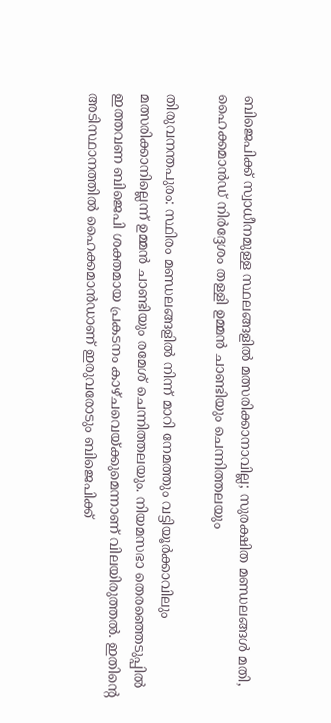ബിജെപിക്ക് സ്വാധീനമുള്ള സ്ഥലങ്ങളില്‍ മത്സരിക്കാനാവില്ല; സുരക്ഷിത മണ്ഡലങ്ങള്‍ മതി, ഹൈക്കമാന്‍ഡ് നിര്‍ദ്ദേശം തള്ളി ഉമ്മന്‍ ചാണ്ടിയും ചെന്നിത്തല‍യും

തിരുവനന്തപുരം: സ്ഥിരം മണ്ഡലങ്ങളില്‍ നിന്ന് മാറി നേമത്തും വട്ടിയൂര്‍ക്കാവിലും മത്സരിക്കാനില്ലെന്ന് ഉമ്മന്‍ ചാണ്ടിയും രമേശ് ചെന്നിത്തലയും. നിയമസഭാ തെരഞ്ഞെടുപ്പില്‍ ഇത്തവണ ബിജെപി ശക്തമായ പ്രകടനം കാഴ്ചവെയ്ക്കുമെന്നാണ് വിലയിരുത്തല്‍. ഇതിന്റെ അടിസ്ഥാനത്തില്‍ ഹൈക്കമാന്‍ഡാണ് ഇരുവരോടും ബിജെപിക്ക്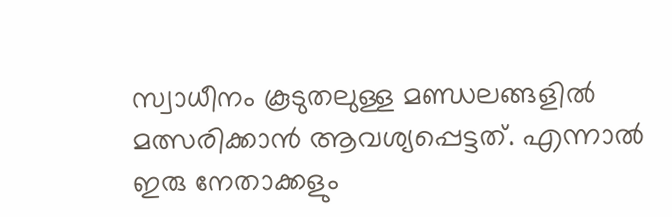സ്വാധീനം കൂടുതലുള്ള മണ്ഡലങ്ങളില്‍ മത്സരിക്കാന്‍ ആവശ്യപ്പെട്ടത്. എന്നാല്‍ ഇരു നേതാക്കളും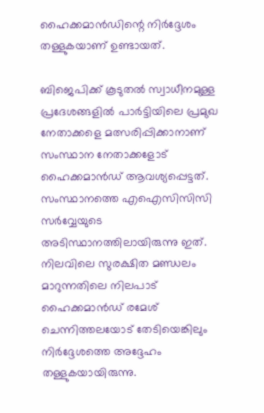ഹൈക്കമാന്‍ഡിന്റെ നിര്‍ദ്ദേശം തള്ളുകയാണ് ഉണ്ടായത്.

ബിജെപിക്ക് കൂടുതല്‍ സ്വാധീനമുള്ള പ്രദേശങ്ങളില്‍ പാര്‍ട്ടിയിലെ പ്രമുഖ നേതാക്കളെ മത്സരിപ്പിക്കാനാണ് സംസ്ഥാന നേതാക്കളോട് ഹൈക്കമാന്‍ഡ് ആവശ്യപ്പെട്ടത്. സംസ്ഥാനത്തെ എഐസിസിസി സര്‍വ്വേയുടെ അടിസ്ഥാനത്തിലായിരുന്നു ഇത്. നിലവിലെ സുരക്ഷിത മണ്ഡലം മാറുന്നതിലെ നിലപാട് ഹൈക്കമാന്‍ഡ് രമേശ് ചെന്നിത്തലയോട് തേടിയെങ്കിലും നിര്‍ദ്ദേശത്തെ അദ്ദേഹം തള്ളുകയായിരുന്നു.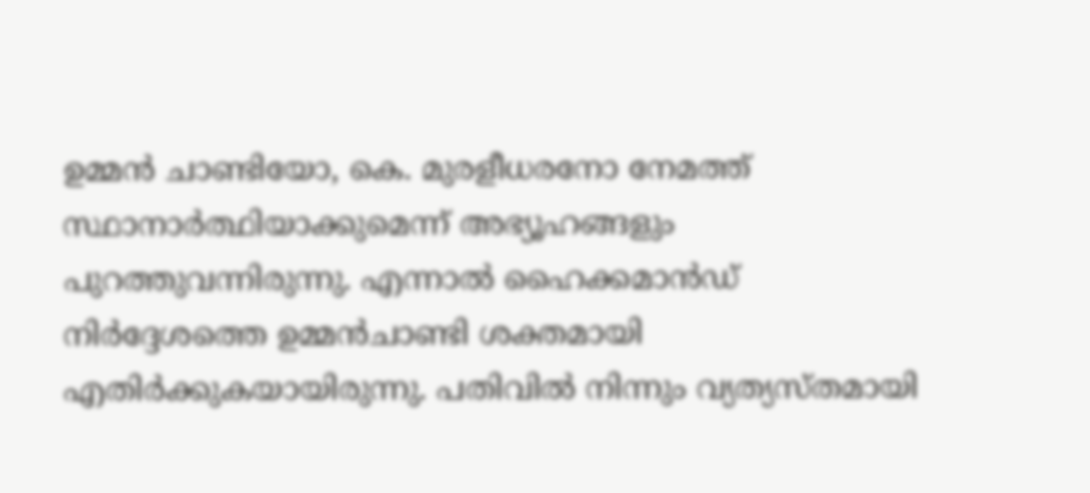ഉമ്മന്‍ ചാണ്ടിയോ, കെ. മുരളീധരനോ നേമത്ത് സ്ഥാനാര്‍ത്ഥിയാക്കുമെന്ന് അഭ്യൂഹങ്ങളും പുറത്തുവന്നിരുന്നു. എന്നാല്‍ ഹൈക്കമാന്‍ഡ് നിര്‍ദ്ദേശത്തെ ഉമ്മന്‍ചാണ്ടി ശക്തമായി എതിര്‍ക്കുകയായിരുന്നു. പതിവില്‍ നിന്നും വ്യത്യസ്തമായി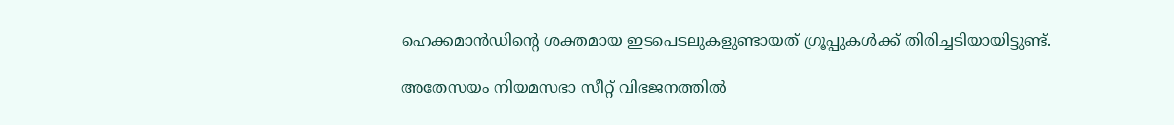ഹെക്കമാന്‍ഡിന്റെ ശക്തമായ ഇടപെടലുകളുണ്ടായത് ഗ്രൂപ്പുകള്‍ക്ക് തിരിച്ചടിയായിട്ടുണ്ട്.

അതേസയം നിയമസഭാ സീറ്റ് വിഭജനത്തില്‍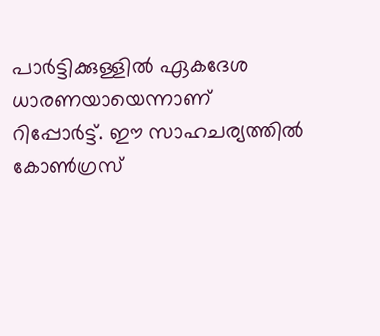പാര്‍ട്ടിക്കുള്ളില്‍ ഏകദേശ ധാരണയായെന്നാണ് റിപ്പോര്‍ട്ട്. ഈ സാഹചര്യത്തില്‍ കോണ്‍ഗ്രസ്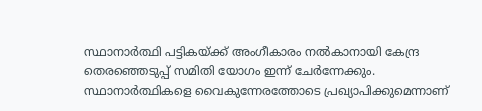സ്ഥാനാര്‍ത്ഥി പട്ടികയ്ക്ക് അംഗീകാരം നല്‍കാനായി കേന്ദ്ര തെരഞ്ഞെടുപ്പ് സമിതി യോഗം ഇന്ന് ചേര്‍ന്നേക്കും. സ്ഥാനാര്‍ത്ഥികളെ വൈകുന്നേരത്തോടെ പ്രഖ്യാപിക്കുമെന്നാണ്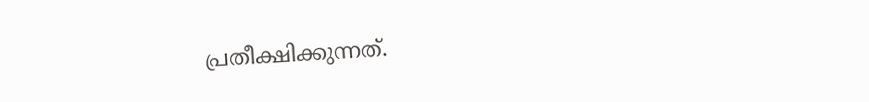പ്രതീക്ഷിക്കുന്നത്.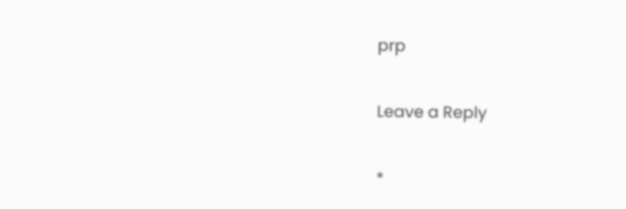prp

Leave a Reply

*